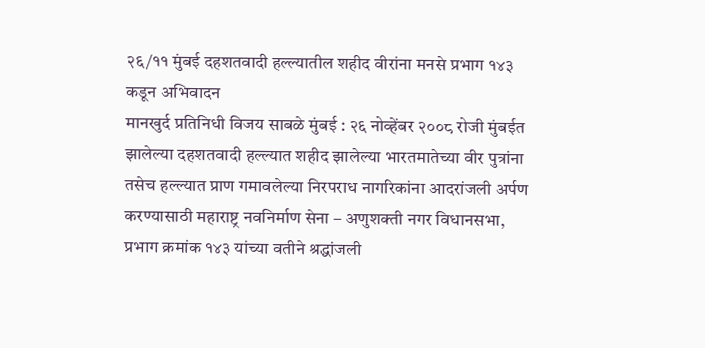२६/११ मुंबई दहशतवादी हल्ल्यातील शहीद वीरांना मनसे प्रभाग १४३ कडून अभिवादन
मानखुर्द प्रतिनिधी विजय साबळे मुंबई : २६ नोव्हेंबर २००८ रोजी मुंबईत झालेल्या दहशतवादी हल्ल्यात शहीद झालेल्या भारतमातेच्या वीर पुत्रांना तसेच हल्ल्यात प्राण गमावलेल्या निरपराध नागरिकांना आदरांजली अर्पण करण्यासाठी महाराष्ट्र नवनिर्माण सेना – अणुशक्ती नगर विधानसभा, प्रभाग क्रमांक १४३ यांच्या वतीने श्रद्धांजली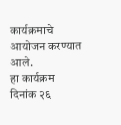कार्यक्रमाचे आयोजन करण्यात आले.
हा कार्यक्रम दिनांक २६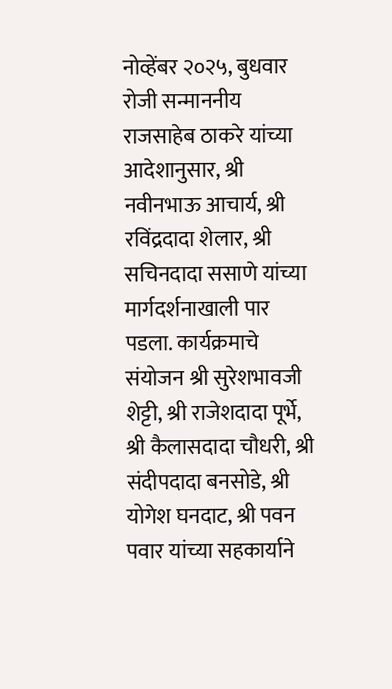नोव्हेंबर २०२५, बुधवार रोजी सन्माननीय राजसाहेब ठाकरे यांच्या आदेशानुसार, श्री नवीनभाऊ आचार्य, श्री रविंद्रदादा शेलार, श्री सचिनदादा ससाणे यांच्या मार्गदर्शनाखाली पार पडला. कार्यक्रमाचे संयोजन श्री सुरेशभावजी शेट्टी, श्री राजेशदादा पूर्भे, श्री कैलासदादा चौधरी, श्री संदीपदादा बनसोडे, श्री योगेश घनदाट, श्री पवन पवार यांच्या सहकार्याने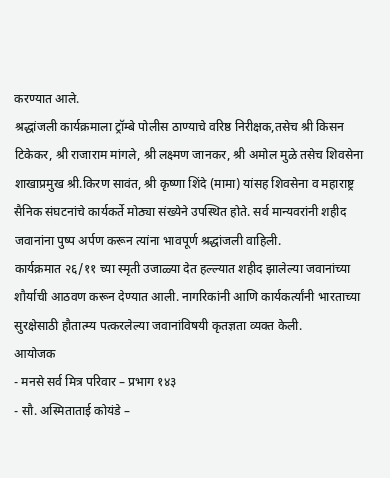करण्यात आले.
श्रद्धांजली कार्यक्रमाला ट्रॉम्बे पोलीस ठाण्याचे वरिष्ठ निरीक्षक,तसेच श्री किसन टिकेकर, श्री राजाराम मांगले, श्री लक्ष्मण जानकर, श्री अमोल मुळे तसेच शिवसेना शाखाप्रमुख श्री.किरण सावंत, श्री कृष्णा शिंदे (मामा) यांसह शिवसेना व महाराष्ट्र सैनिक संघटनांचे कार्यकर्ते मोठ्या संख्येने उपस्थित होते. सर्व मान्यवरांनी शहीद जवानांना पुष्प अर्पण करून त्यांना भावपूर्ण श्रद्धांजली वाहिली.
कार्यक्रमात २६/११ च्या स्मृती उजाळ्या देत हल्ल्यात शहीद झालेल्या जवानांच्या शौर्याची आठवण करून देण्यात आली. नागरिकांनी आणि कार्यकर्त्यांनी भारताच्या सुरक्षेसाठी हौतात्म्य पत्करलेल्या जवानांविषयी कृतज्ञता व्यक्त केली.
आयोजक
- मनसे सर्व मित्र परिवार – प्रभाग १४३
- सौ. अस्मिताताई कोयंडे –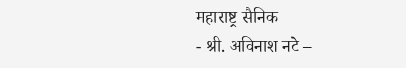महाराष्ट्र सैनिक
- श्री. अविनाश नटे –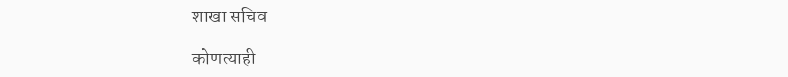शाखा सचिव

कोणत्याही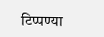टिप्पण्या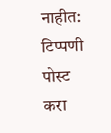नाहीत:
टिप्पणी पोस्ट करा